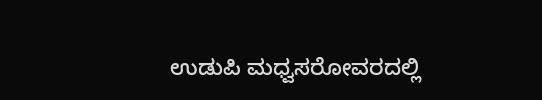ಉಡುಪಿ ಮಧ್ವಸರೋವರದಲ್ಲಿ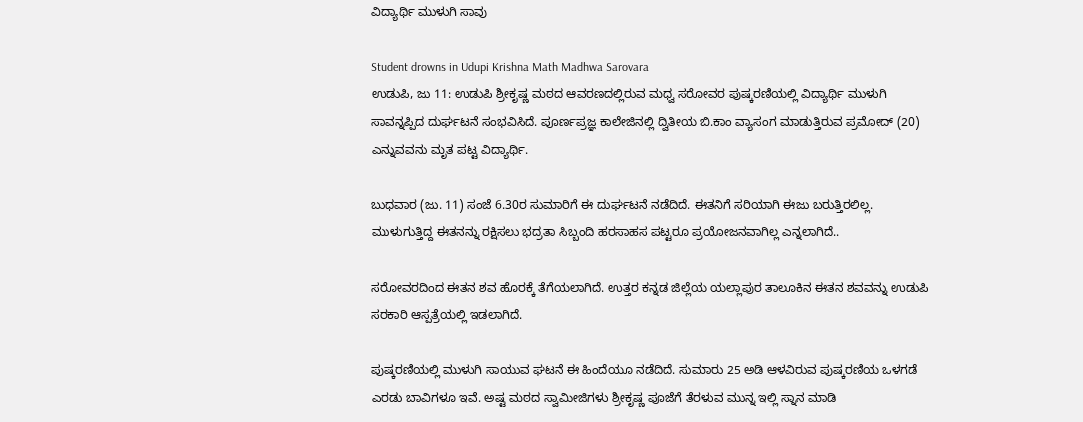ವಿದ್ಯಾರ್ಥಿ ಮುಳುಗಿ ಸಾವು

Student drowns in Udupi Krishna Math Madhwa Sarovara
ಉಡುಪಿ, ಜು 11: ಉಡುಪಿ ಶ್ರೀಕೃಷ್ಣ ಮಠದ ಆವರಣದಲ್ಲಿರುವ ಮಧ್ವ ಸರೋವರ ಪುಷ್ಕರಣಿಯಲ್ಲಿ ವಿದ್ಯಾರ್ಥಿ ಮುಳುಗಿ ಸಾವನ್ನಪ್ಪಿದ ದುರ್ಘಟನೆ ಸಂಭವಿಸಿದೆ. ಪೂರ್ಣಪ್ರಜ್ಞ ಕಾಲೇಜಿನಲ್ಲಿ ದ್ವಿತೀಯ ಬಿ.ಕಾಂ ವ್ಯಾಸಂಗ ಮಾಡುತ್ತಿರುವ ಪ್ರಮೋದ್ (20) ಎನ್ನುವವನು ಮೃತ ಪಟ್ಟ ವಿದ್ಯಾರ್ಥಿ.

ಬುಧವಾರ (ಜು. 11) ಸಂಜೆ 6.30ರ ಸುಮಾರಿಗೆ ಈ ದುರ್ಘಟನೆ ನಡೆದಿದೆ. ಈತನಿಗೆ ಸರಿಯಾಗಿ ಈಜು ಬರುತ್ತಿರಲಿಲ್ಲ. ಮುಳುಗುತ್ತಿದ್ದ ಈತನನ್ನು ರಕ್ಷಿಸಲು ಭದ್ರತಾ ಸಿಬ್ಬಂದಿ ಹರಸಾಹಸ ಪಟ್ಟರೂ ಪ್ರಯೋಜನವಾಗಿಲ್ಲ ಎನ್ನಲಾಗಿದೆ..

ಸರೋವರದಿಂದ ಈತನ ಶವ ಹೊರಕ್ಕೆ ತೆಗೆಯಲಾಗಿದೆ. ಉತ್ತರ ಕನ್ನಡ ಜಿಲ್ಲೆಯ ಯಲ್ಲಾಪುರ ತಾಲೂಕಿನ ಈತನ ಶವವನ್ನು ಉಡುಪಿ ಸರಕಾರಿ ಆಸ್ಪತ್ರೆಯಲ್ಲಿ ಇಡಲಾಗಿದೆ.

ಪುಷ್ಕರಣಿಯಲ್ಲಿ ಮುಳುಗಿ ಸಾಯುವ ಘಟನೆ ಈ ಹಿಂದೆಯೂ ನಡೆದಿದೆ. ಸುಮಾರು 25 ಅಡಿ ಆಳವಿರುವ ಪುಷ್ಕರಣಿಯ ಒಳಗಡೆ ಎರಡು ಬಾವಿಗಳೂ ಇವೆ. ಅಷ್ಟ ಮಠದ ಸ್ವಾಮೀಜಿಗಳು ಶ್ರೀಕೃಷ್ಣ ಪೂಜೆಗೆ ತೆರಳುವ ಮುನ್ನ ಇಲ್ಲಿ ಸ್ನಾನ ಮಾಡಿ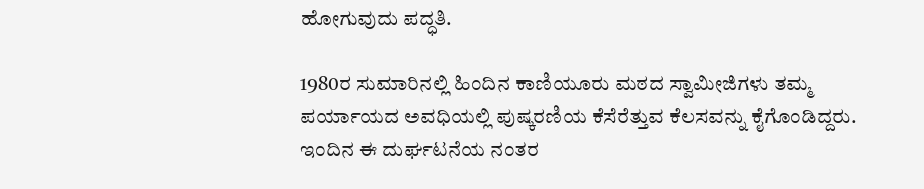ಹೋಗುವುದು ಪದ್ಧತಿ.

1980ರ ಸುಮಾರಿನಲ್ಲಿ ಹಿಂದಿನ ಕಾಣಿಯೂರು ಮಠದ ಸ್ವಾಮೀಜಿಗಳು ತಮ್ಮ ಪರ್ಯಾಯದ ಅವಧಿಯಲ್ಲಿ ಪುಷ್ಕರಣಿಯ ಕೆಸೆರೆತ್ತುವ ಕೆಲಸವನ್ನು ಕೈಗೊಂಡಿದ್ದರು. ಇಂದಿನ ಈ ದುರ್ಘಟನೆಯ ನಂತರ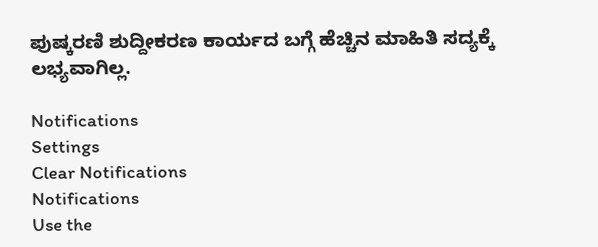ಪುಷ್ಕರಣಿ ಶುದ್ದೀಕರಣ ಕಾರ್ಯದ ಬಗ್ಗೆ ಹೆಚ್ಚಿನ ಮಾಹಿತಿ ಸದ್ಯಕ್ಕೆ ಲಭ್ಯವಾಗಿಲ್ಲ.

Notifications
Settings
Clear Notifications
Notifications
Use the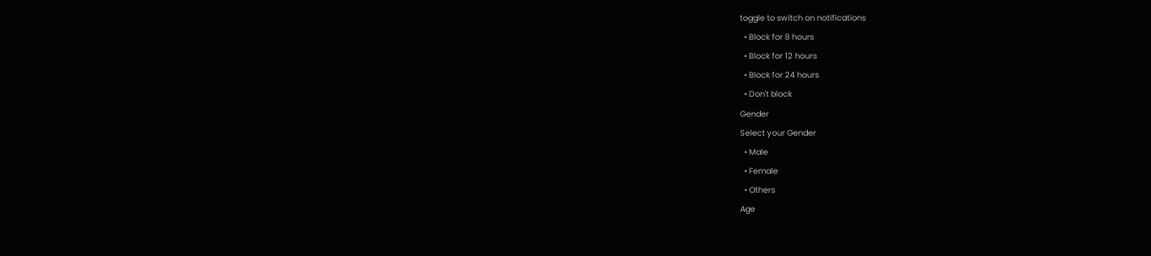toggle to switch on notifications
  • Block for 8 hours
  • Block for 12 hours
  • Block for 24 hours
  • Don't block
Gender
Select your Gender
  • Male
  • Female
  • Others
Age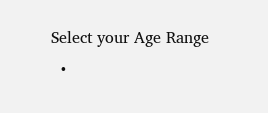Select your Age Range
  •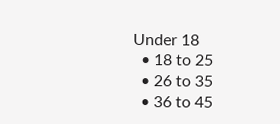Under 18
  • 18 to 25
  • 26 to 35
  • 36 to 45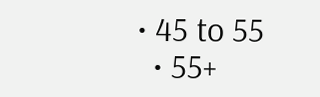• 45 to 55
  • 55+